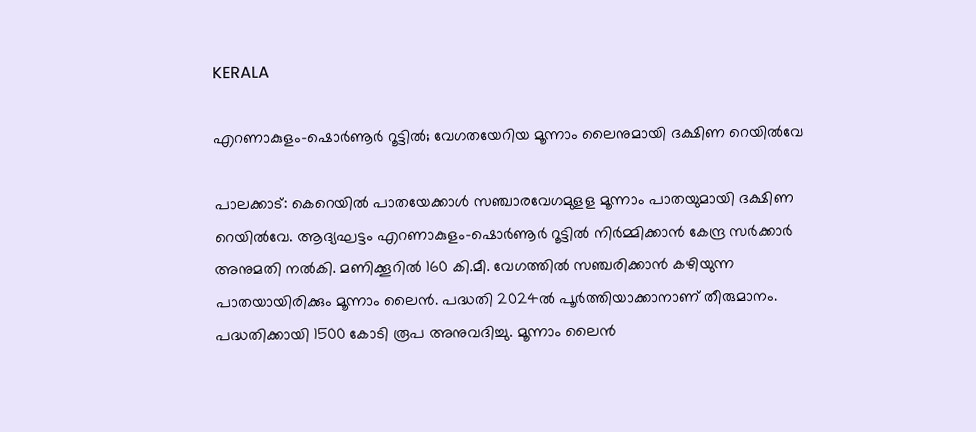KERALA

എറണാകുളം-ഷൊര്‍ണൂര്‍ റൂട്ടില്‍; വേഗതയേറിയ മൂന്നാം ലൈനുമായി ദക്ഷിണ റെയില്‍വേ

പാലക്കാട്: കെറെയില്‍ പാതയേക്കാള്‍ സഞ്ചാരവേഗമുളള മൂന്നാം പാതയുമായി ദക്ഷിണ റെയില്‍വേ. ആദ്യഘട്ടം എറണാകുളം-ഷൊര്‍ണൂര്‍ റൂട്ടില്‍ നിര്‍മ്മിക്കാന്‍ കേന്ദ്ര സര്‍ക്കാര്‍ അനുമതി നല്‍കി. മണിക്കൂറില്‍ 160 കി.മീ. വേഗത്തില്‍ സഞ്ചരിക്കാന്‍ കഴിയുന്ന പാതയായിരിക്കും മൂന്നാം ലൈന്‍. പദ്ധതി 2024ല്‍ പൂര്‍ത്തിയാക്കാനാണ് തീരുമാനം.
പദ്ധതിക്കായി 1500 കോടി രൂപ അനുവദിച്ചു. മൂന്നാം ലൈന്‍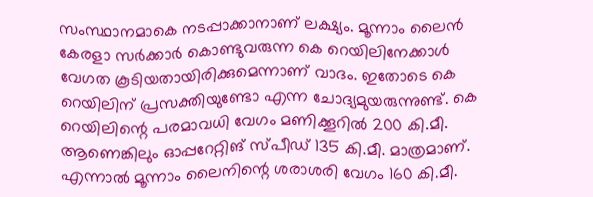സംസ്ഥാനമാകെ നടപ്പാക്കാനാണ് ലക്ഷ്യം. മൂന്നാം ലൈന്‍ കേരളാ സര്‍ക്കാര്‍ കൊണ്ടുവരുന്ന കെ റെയിലിനേക്കാള്‍ വേഗത കൂടിയതായിരിക്കുമെന്നാണ് വാദം. ഇതോടെ കെ റെയിലിന് പ്രസക്തിയുണ്ടോ എന്ന ചോദ്യമുയരുന്നുണ്ട്. കെ റെയിലിന്റെ പരമാവധി വേഗം മണിക്കൂറില്‍ 200 കി.മീ. ആണെങ്കിലും ഓപ്പറേറ്റിങ് സ്പീഡ് 135 കി.മീ. മാത്രമാണ്. എന്നാല്‍ മൂന്നാം ലൈനിന്റെ ശരാശരി വേഗം 160 കി.മീ.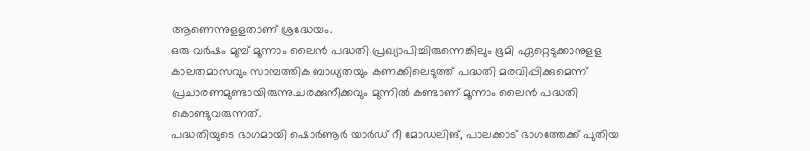ആണെന്നുളളതാണ് ശ്രദ്ധേയം.
ഒരു വര്‍ഷം മുമ്പ് മൂന്നാം ലൈന്‍ പദ്ധതി പ്രഖ്യാപിച്ചിരുന്നെങ്കിലും ഭൂമി ഏറ്റെടുക്കാനുളള കാലതമാസവും സാമ്പത്തിക ബാധ്യതയും കണക്കിലെടുത്ത് പദ്ധതി മരവിപ്പിക്കുമെന്ന് പ്രചാരണമുണ്ടായിരുന്നു.ചരക്കുനീക്കവും മുന്നില്‍ കണ്ടാണ് മൂന്നാം ലൈന്‍ പദ്ധതി കൊണ്ടുവരുന്നത്.
പദ്ധതിയുടെ ഭാഗമായി ഷൊര്‍ണൂര്‍ യാര്‍ഡ് റീ മോഡലിങ്, പാലക്കാട് ഭാഗത്തേക്ക് പുതിയ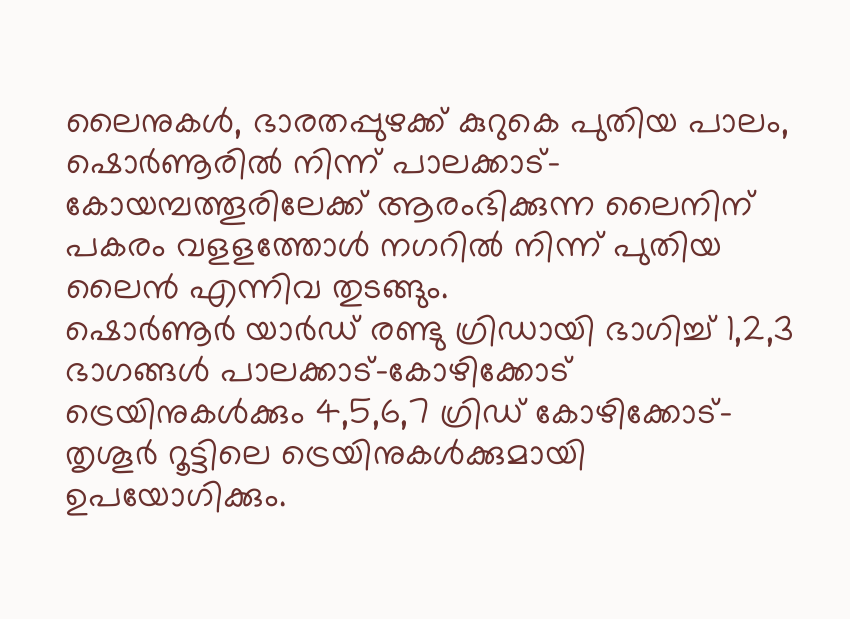ലൈനുകള്‍, ഭാരതപ്പുഴക്ക് കുറുകെ പുതിയ പാലം, ഷൊര്‍ണൂരില്‍ നിന്ന് പാലക്കാട്-കോയമ്പത്തൂരിലേക്ക് ആരംഭിക്കുന്ന ലൈനിന് പകരം വളളത്തോള്‍ നഗറില്‍ നിന്ന് പുതിയ ലൈന്‍ എന്നിവ തുടങ്ങും.
ഷൊര്‍ണൂര്‍ യാര്‍ഡ് രണ്ടു ഗ്രിഡായി ഭാഗിച്ച് 1,2,3 ഭാഗങ്ങള്‍ പാലക്കാട്-കോഴിക്കോട് ട്രെയിനുകള്‍ക്കും 4,5,6,7 ഗ്രിഡ് കോഴിക്കോട്-തൃശൂര്‍ റൂട്ടിലെ ട്രെയിനുകള്‍ക്കുമായി ഉപയോഗിക്കും.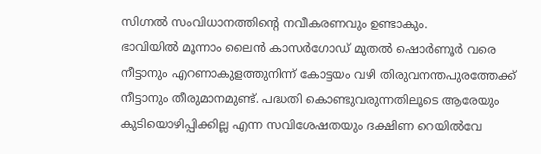സിഗ്നല്‍ സംവിധാനത്തിന്റെ നവീകരണവും ഉണ്ടാകും.
ഭാവിയില്‍ മൂന്നാം ലൈന്‍ കാസര്‍ഗോഡ് മുതല്‍ ഷൊര്‍ണൂര്‍ വരെ നീട്ടാനും എറണാകുളത്തുനിന്ന് കോട്ടയം വഴി തിരുവനന്തപുരത്തേക്ക് നീട്ടാനും തീരുമാനമുണ്ട്. പദ്ധതി കൊണ്ടുവരുന്നതിലൂടെ ആരേയും കുടിയൊഴിപ്പിക്കില്ല എന്ന സവിശേഷതയും ദക്ഷിണ റെയില്‍വേ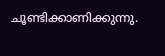ചൂണ്ടിക്കാണിക്കുന്നു.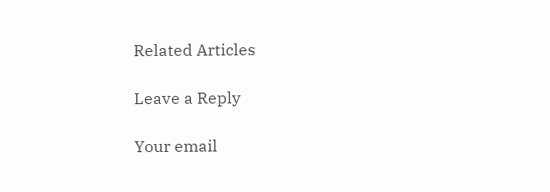Related Articles

Leave a Reply

Your email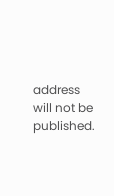address will not be published.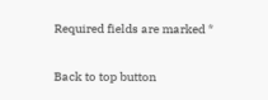Required fields are marked *

Back to top button